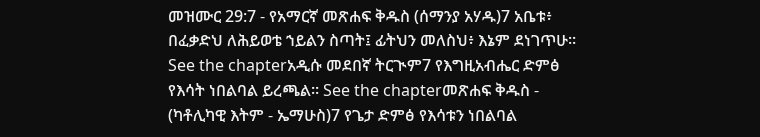መዝሙር 29:7 - የአማርኛ መጽሐፍ ቅዱስ (ሰማንያ አሃዱ)7 አቤቱ፥ በፈቃድህ ለሕይወቴ ኀይልን ስጣት፤ ፊትህን መለስህ፥ እኔም ደነገጥሁ። See the chapterአዲሱ መደበኛ ትርጒም7 የእግዚአብሔር ድምፅ የእሳት ነበልባል ይረጫል። See the chapterመጽሐፍ ቅዱስ - (ካቶሊካዊ እትም - ኤማሁስ)7 የጌታ ድምፅ የእሳቱን ነበልባል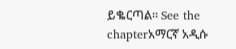ይቈርጣል። See the chapterአማርኛ አዲሱ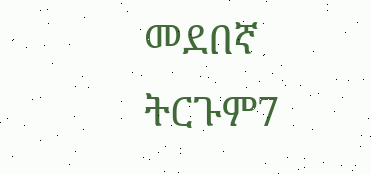መደበኛ ትርጉም7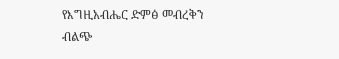የእግዚአብሔር ድምፅ መብረቅን ብልጭ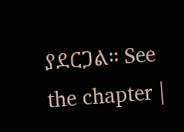ያደርጋል። See the chapter |